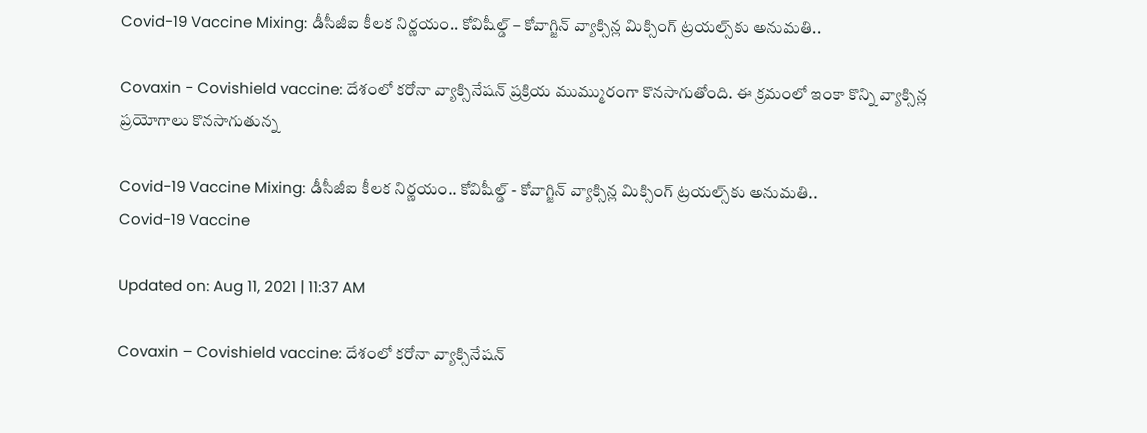Covid-19 Vaccine Mixing: డీసీజీఐ కీలక నిర్ణయం.. కోవిషీల్డ్‌ – కోవాగ్జిన్‌ వ్యాక్సిన్ల మిక్సింగ్‌ ట్రయల్స్‌‌కు అనుమతి..

Covaxin - Covishield vaccine: దేశంలో కరోనా వ్యాక్సినేషన్ ప్రక్రియ ముమ్మురంగా కొనసాగుతోంది. ఈ క్రమంలో ఇంకా కొన్ని వ్యాక్సిన్ల ప్రయోగాలు కొనసాగుతున్న

Covid-19 Vaccine Mixing: డీసీజీఐ కీలక నిర్ణయం.. కోవిషీల్డ్‌ - కోవాగ్జిన్‌ వ్యాక్సిన్ల మిక్సింగ్‌ ట్రయల్స్‌‌కు అనుమతి..
Covid-19 Vaccine

Updated on: Aug 11, 2021 | 11:37 AM

Covaxin – Covishield vaccine: దేశంలో కరోనా వ్యాక్సినేషన్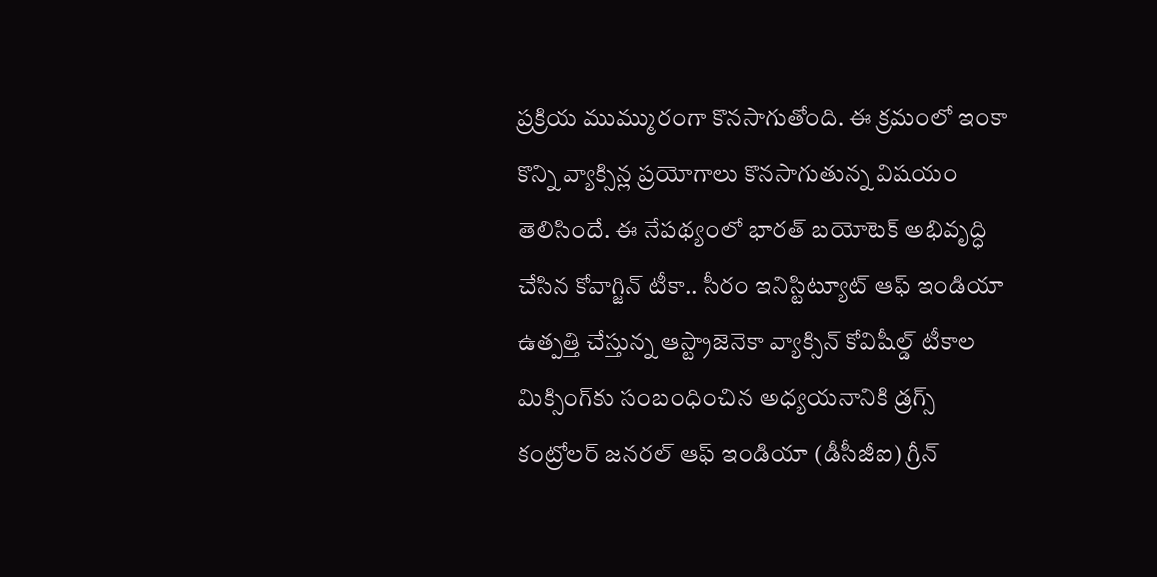ప్రక్రియ ముమ్మురంగా కొనసాగుతోంది. ఈ క్రమంలో ఇంకా కొన్ని వ్యాక్సిన్ల ప్రయోగాలు కొనసాగుతున్న విషయం తెలిసిందే. ఈ నేపథ్యంలో భారత్ బయోటెక్ అభివృద్ధి చేసిన కోవాగ్జిన్ టీకా.. సీరం ఇనిస్టిట్యూట్ ఆఫ్ ఇండియా ఉత్పత్తి చేస్తున్న ఆస్ట్రాజెనెకా వ్యాక్సిన్ కోవిషీల్డ్ టీకాల మిక్సింగ్‌కు సంబంధించిన అధ్యయనానికి డ్రగ్స్‌ కంట్రోలర్‌ జనరల్‌ ఆఫ్‌ ఇండియా (డీసీజీఐ) గ్రీన్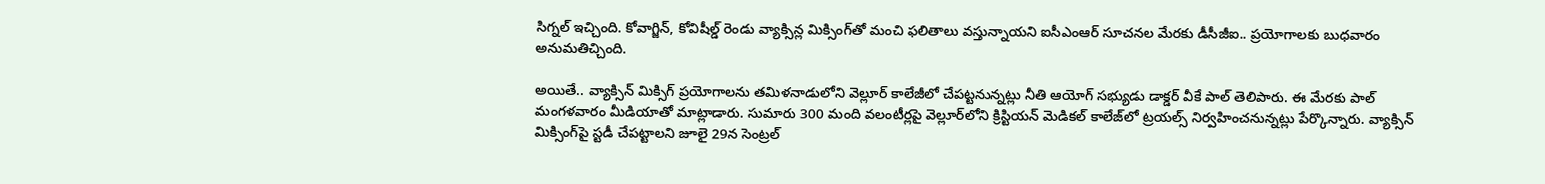సిగ్నల్ ఇచ్చింది. కోవాగ్జిన్, కోవిషీల్డ్ రెండు వ్యాక్సిన్ల మిక్సింగ్‌తో మంచి ఫలితాలు వస్తున్నాయని ఐసీఎంఆర్ సూచనల మేరకు డీసీజీఐ.. ప్రయోగాలకు బుధవారం అనుమతిచ్చింది.

అయితే.. వ్యాక్సిన్ మిక్సిగ్ ప్రయోగాలను త‌మిళ‌నాడులోని వెల్లూర్ కాలేజీలో చేపట్టనున్నట్లు నీతి ఆయోగ్ స‌భ్యుడు డాక్డర్ వీకే పాల్ తెలిపారు. ఈ మేరకు పాల్ మంగ‌ళ‌వారం మీడియాతో మాట్లాడారు. సుమారు 300 మంది వలంటీర్లపై వెల్లూర్‌లోని క్రిస్టియన్‌ మెడికల్‌ కాలేజ్‌లో ట్రయల్స్‌ నిర్వహించనున్నట్లు పేర్కొన్నారు. వ్యాక్సిన్ మిక్సింగ్‌పై స్టడీ చేప‌ట్టాల‌ని జూలై 29న సెంట్రల్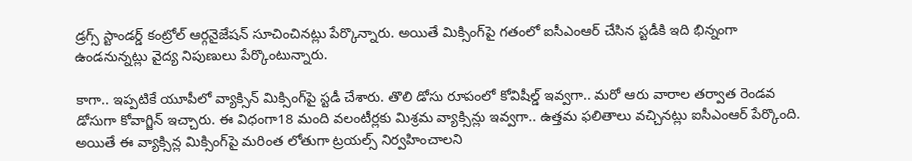డ్రగ్స్ స్టాండ‌ర్డ్ కంట్రోల్ ఆర్గనైజేషన్ సూచించినట్లు పేర్కొన్నారు. అయితే మిక్సింగ్‌పై గ‌తంలో ఐసీఎంఆర్ చేసిన స్టడీకి ఇది భిన్నంగా ఉండనున్నట్లు వైద్య నిపుణులు పేర్కొంటున్నారు.

కాగా.. ఇప్పటికే యూపీలో వ్యాక్సిన్ మిక్సింగ్‌పై స్టడీ చేశారు. తొలి డోసు రూపంలో కోవిషీల్డ్‌ ఇవ్వగా.. మ‌రో ఆరు వారాల తర్వాత రెండ‌వ డోసుగా కోవాగ్జిన్ ఇచ్చారు. ఈ విధంగా18 మంది వలంటీర్లకు మిశ్రమ వ్యాక్సిన్లు ఇవ్వగా.. ఉత్తమ ఫలితాలు వచ్చినట్లు ఐసీఎంఆర్ పేర్కొంది. అయితే ఈ వ్యాక్సిన్ల మిక్సింగ్‌పై మ‌రింత లోతుగా ట్రయల్స్ నిర్వహించాలని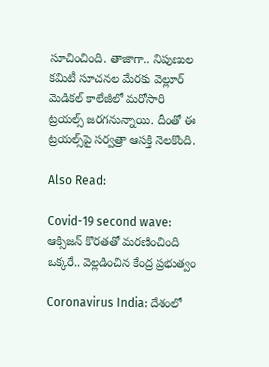సూచించింది. తాజాగా.. నిపుణుల క‌మిటీ సూచనల మేరకు వెల్లూర్ మెడిక‌ల్ కాలేజీలో మ‌రోసారి ట్రయల్స్ జరగనున్నాయి. దీంతో ఈ ట్రయల్స్‌పై సర్వత్రా ఆసక్తి నెలకొంది.

Also Read:

Covid-19 second wave: ఆక్సిజన్‌ కొరతతో మరణించింది ఒక్కరే.. వెల్లడించిన కేంద్ర ప్రభుత్వం

Coronavirus India: దేశంలో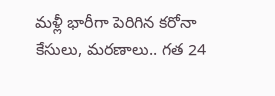మళ్లీ భారీగా పెరిగిన కరోనా కేసులు, మరణాలు.. గత 24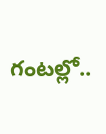గంటల్లో..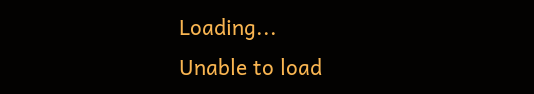Loading...
Unable to load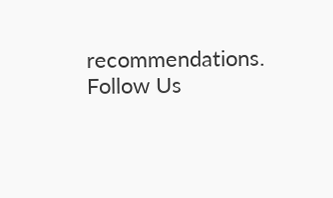recommendations.
Follow Us